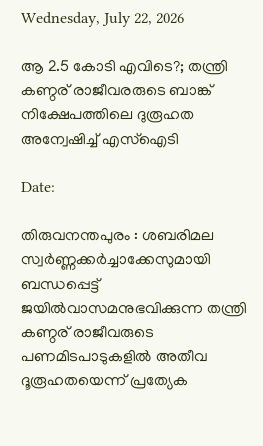Wednesday, July 22, 2026

ആ 2.5 കോടി എവിടെ?; തന്ത്രി കണ്ഠര് രാജീവരരുടെ ബാങ്ക് നിക്ഷേപത്തിലെ ദുരൂഹത അന്വേഷിച്ച് എസ്ഐടി

Date:

തിരുവനന്തപുരം : ശബരിമല സ്വർണ്ണക്കർച്ചാക്കേസുമായി ബന്ധപ്പെട്ട് ജയിൽവാസമനുഭവിക്കുന്ന തന്ത്രി കണ്ഠര് രാജീവരുടെ പണമിടപാടുകളിൽ അതീവ ദൂരൂഹതയെന്ന് പ്രത്യേക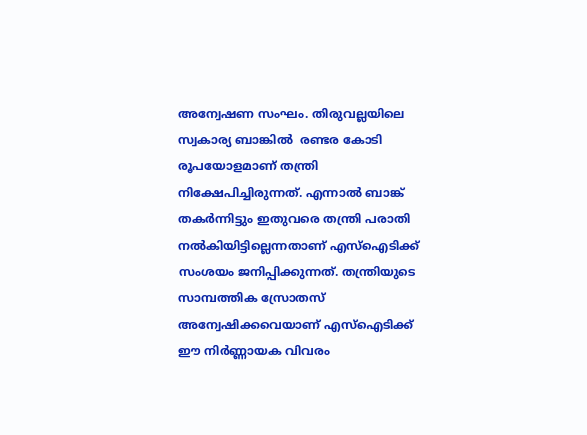അന്വേഷണ സംഘം. തിരുവല്ലയിലെ സ്വകാര്യ ബാങ്കിൽ  രണ്ടര കോടി രൂപയോളമാണ് തന്ത്രി നിക്ഷേപിച്ചിരുന്നത്. എന്നാൽ ബാങ്ക് തകർന്നിട്ടും ഇതുവരെ തന്ത്രി പരാതി നൽകിയിട്ടില്ലെന്നതാണ് എസ്ഐടിക്ക് സംശയം ജനിപ്പിക്കുന്നത്. തന്ത്രിയുടെ സാമ്പത്തിക സ്രോതസ് അന്വേഷിക്കവെയാണ് എസ്ഐടിക്ക് ഈ നിർണ്ണായക വിവരം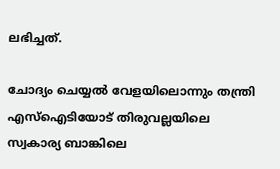ലഭിച്ചത്.

ചോദ്യം ചെയ്യൽ വേളയിലൊന്നും തന്ത്രി എസ്ഐടിയോട് തിരുവല്ലയിലെ സ്വകാര്യ ബാങ്കിലെ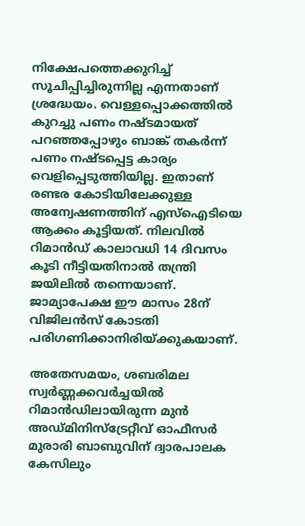നിക്ഷേപത്തെക്കുറിച്ച്  സൂചിപ്പിച്ചിരുന്നില്ല എന്നതാണ് ശ്രദ്ധേയം. വെള്ളപ്പൊക്കത്തിൽ കുറച്ചു പണം നഷ്ടമായത് പറഞ്ഞപ്പോഴും ബാങ്ക് തകർന്ന് പണം നഷ്ടപ്പെട്ട കാര്യം   വെളിപ്പെടുത്തിയില്ല. ഇതാണ് രണ്ടര കോടിയിലേക്കുള്ള അന്വേഷണത്തിന് എസ്ഐടിയെ ആക്കം കൂട്ടിയത്. നിലവിൽ റിമാൻഡ് കാലാവധി 14 ദിവസം കൂടി നീട്ടിയതിനാൽ തന്ത്രി ജയിലിൽ തന്നെയാണ്. ജാമ്യാപേക്ഷ ഈ മാസം 28ന് വിജിലൻസ് കോടതി പരിഗണിക്കാനിരിയ്ക്കുകയാണ്.

അതേസമയം, ശബരിമല സ്വർണ്ണക്കവർച്ചയിൽ റിമാൻഡിലായിരുന്ന മുൻ അഡ്മിനിസ്‌ട്രേറ്റീവ് ഓഫീസർ മുരാരി ബാബുവിന് ദ്വാരപാലക കേസിലും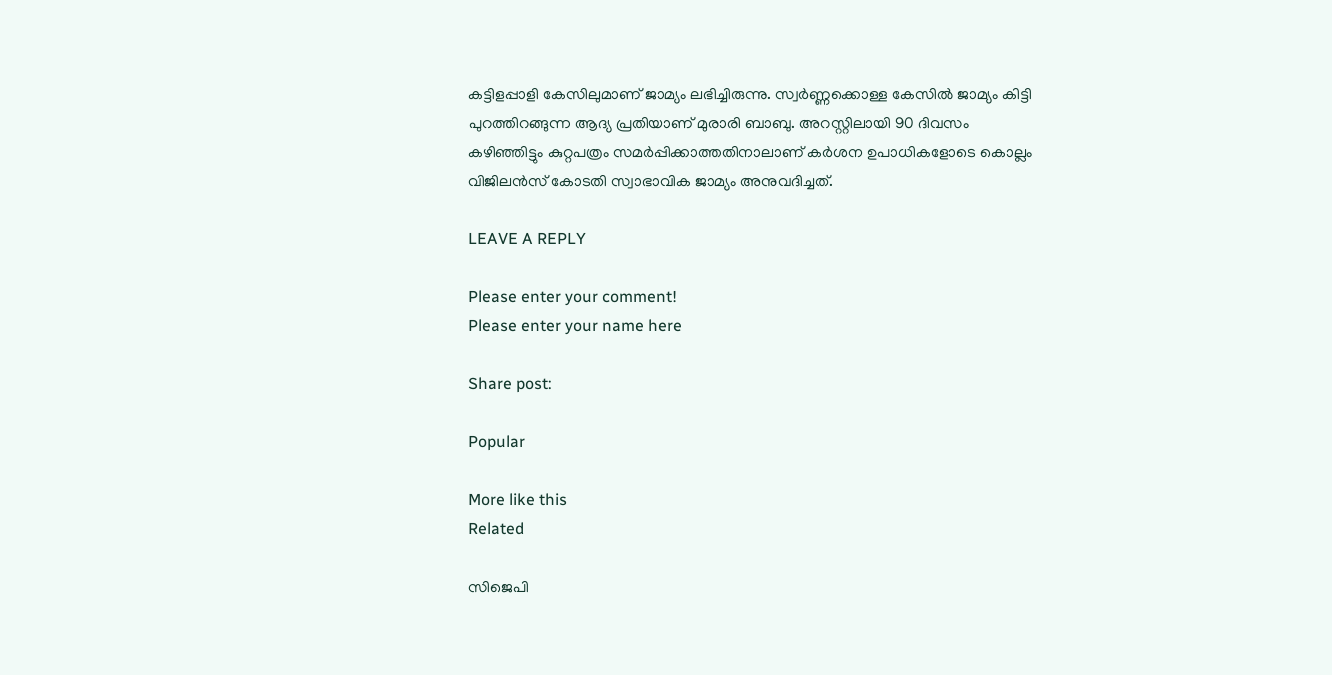കട്ടിളപ്പാളി കേസിലുമാണ് ജാമ്യം ലഭിച്ചിരുന്നു. സ്വർണ്ണക്കൊള്ള കേസിൽ ജാമ്യം കിട്ടി പുറത്തിറങ്ങുന്ന ആദ്യ പ്രതിയാണ് മുരാരി ബാബു. അറസ്റ്റിലായി 90 ദിവസം കഴിഞ്ഞിട്ടും കുറ്റപത്രം സമർപ്പിക്കാത്തതിനാലാണ് കർശന ഉപാധികളോടെ കൊല്ലം വിജിലൻസ് കോടതി സ്വാഭാവിക ജാമ്യം അനുവദിച്ചത്.

LEAVE A REPLY

Please enter your comment!
Please enter your name here

Share post:

Popular

More like this
Related

സിജെപി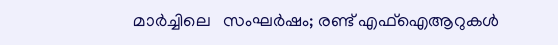മാർച്ചിലെ   സംഘർഷം; രണ്ട് എഫ്‌ഐആറുകൾ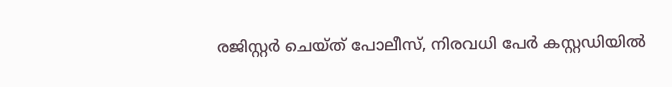രജിസ്റ്റർ ചെയ്ത് പോലീസ്, നിരവധി പേർ കസ്റ്റഡിയിൽ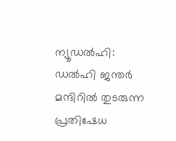ന്യൂഡൽഹി: ഡൽഹി ജന്തർ മന്ദിറിൽ തുടരുന്ന പ്രതിഷേധ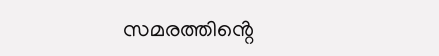സമരത്തിൻ്റെ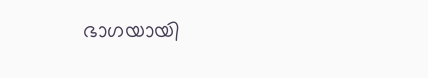ഭാഗയായി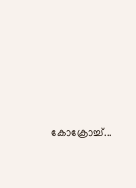കോക്രോച്ച്...